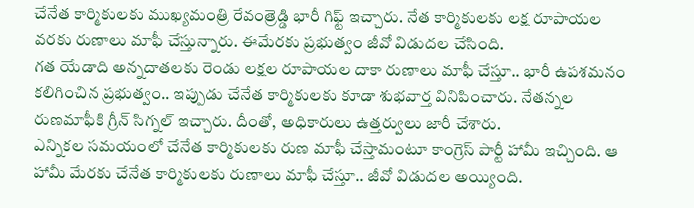చేనేత కార్మికులకు ముఖ్యమంత్రి రేవంత్రెడ్డి భారీ గిఫ్ట్ ఇచ్చారు. నేత కార్మికులకు లక్ష రూపాయల వరకు రుణాలు మాఫీ చేస్తున్నారు. ఈమేరకు ప్రభుత్వం జీవో విడుదల చేసింది.
గత యేడాది అన్నదాతలకు రెండు లక్షల రూపాయల దాకా రుణాలు మాఫీ చేస్తూ.. భారీ ఉపశమనం కలిగించిన ప్రభుత్వం.. ఇప్పుడు చేనేత కార్మికులకు కూడా శుభవార్త వినిపించారు. నేతన్నల రుణమాఫీకి గ్రీన్ సిగ్నల్ ఇచ్చారు. దీంతో, అధికారులు ఉత్తర్వులు జారీ చేశారు.
ఎన్నికల సమయంలో చేనేత కార్మికులకు రుణ మాఫీ చేస్తామంటూ కాంగ్రెస్ పార్టీ హామీ ఇచ్చింది. ఆ హామీ మేరకు చేనేత కార్మికులకు రుణాలు మాఫీ చేస్తూ.. జీవో విడుదల అయ్యింది.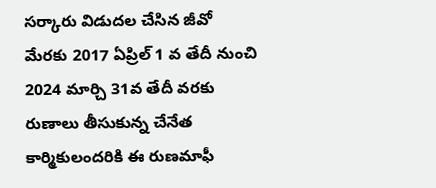సర్కారు విడుదల చేసిన జీవో మేరకు 2017 ఏప్రిల్ 1 వ తేదీ నుంచి 2024 మార్చి 31వ తేదీ వరకు రుణాలు తీసుకున్న చేనేత కార్మికులందరికి ఈ రుణమాఫీ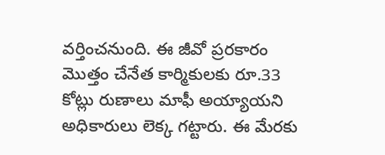వర్తించనుంది. ఈ జీవో ప్రరకారం మొత్తం చేనేత కార్మికులకు రూ.33 కోట్లు రుణాలు మాఫీ అయ్యాయని అధికారులు లెక్క గట్టారు. ఈ మేరకు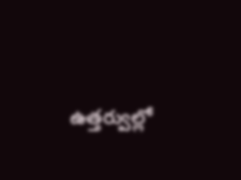ఉత్తర్వుల్లో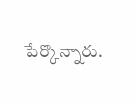పేర్కొన్నారు.